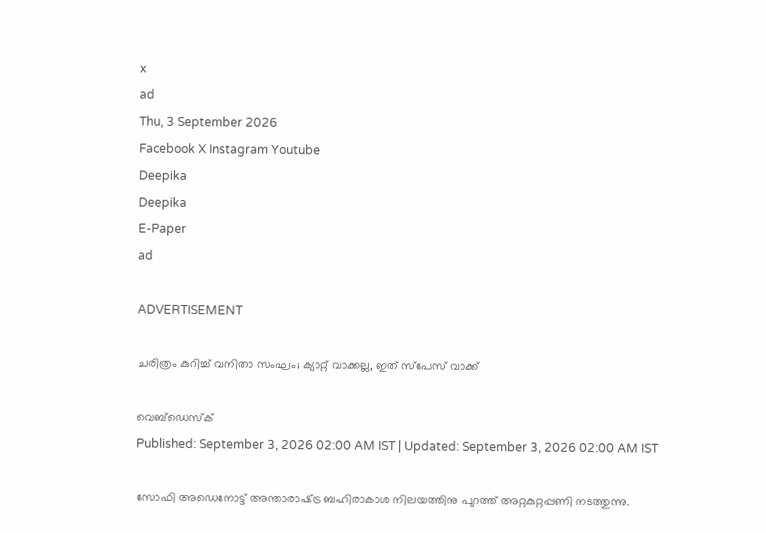x
ad
Thu, 3 September 2026
Facebook X Instagram Youtube
Deepika
Deepika
E-Paper
ad

ADVERTISEMENT

ചരിത്രം കുറിച്ച് വനിതാ സംഘം; ക്യാറ്റ് വാക്കല്ല, ഇത് സ്പേസ് വാക്ക്

വെബ്ഡെസ്ക്
Published: September 3, 2026 02:00 AM IST | Updated: September 3, 2026 02:00 AM IST

സോഫി അഡെനോട്ട് അന്താരാഷ്‌ട്ര ബഹിരാകാശ നിലയത്തിനു പുറത്ത് അറ്റകുറ്റപ്പണി നടത്തുന്നു.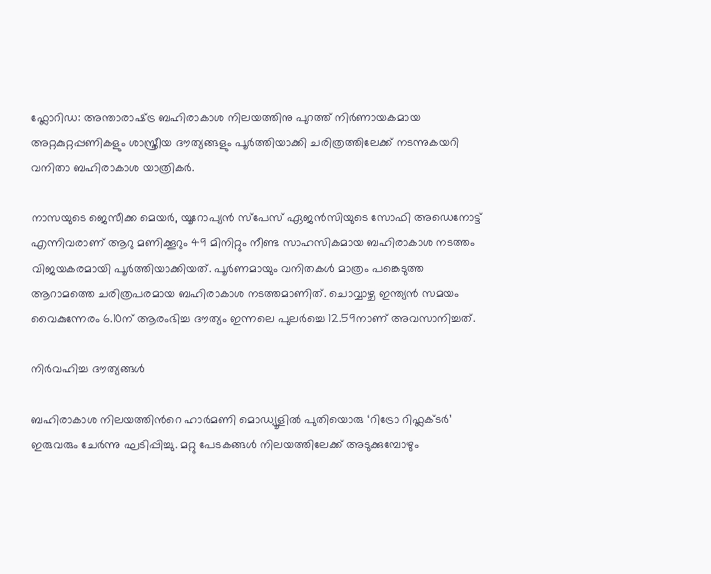ഫ്ലോറിഡ: അന്താരാഷ്‌ട്ര ബഹിരാകാശ നിലയത്തിനു പുറത്ത് നിർണായകമായ അറ്റകുറ്റപ്പണികളും ശാസ്ത്രീയ ദൗത്യങ്ങളും പൂർത്തിയാക്കി ചരിത്രത്തിലേക്ക് നടന്നുകയറി വനിതാ ബഹിരാകാശ യാത്രികർ.

നാസയുടെ ജെസീക്ക മെയർ, യൂറോപ്യൻ സ്പേസ് ഏജൻസിയുടെ സോഫി അഡെനോട്ട് എന്നിവരാണ് ആറു മണിക്കൂറും 49 മിനിറ്റും നീണ്ട സാഹസികമായ ബഹിരാകാശ നടത്തം വിജയകരമായി പൂർത്തിയാക്കിയത്. പൂർണമായും വനിതകൾ മാത്രം പങ്കെടുത്ത ആറാമത്തെ ചരിത്രപരമായ ബഹിരാകാശ നടത്തമാണിത്. ചൊവ്വാഴ്ച ഇന്ത്യൻ സമയം വൈകുന്നേരം 6.10ന് ആരംഭിച്ച ദൗത്യം ഇന്നലെ പുലർച്ചെ 12.59നാണ് അവസാനിച്ചത്.

നിർവഹിച്ച ദൗത്യങ്ങൾ

ബഹിരാകാശ നിലയത്തിന്‍റെ ഹാർമണി മൊഡ്യൂളിൽ പുതിയൊരു ‘റിട്രോ റിഫ്ലക്‌ടർ’ ഇരുവരും ചേർന്നു ഘടിപ്പിച്ചു. മറ്റു പേടകങ്ങൾ നിലയത്തിലേക്ക് അടുക്കുമ്പോഴും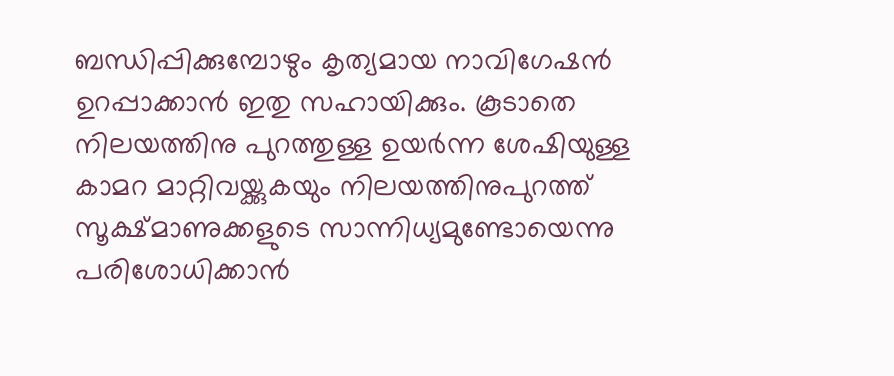ബന്ധിപ്പിക്കുമ്പോഴും കൃത്യമായ നാവിഗേഷൻ ഉറപ്പാക്കാൻ ഇതു സഹായിക്കും. കൂടാതെ നിലയത്തിനു പുറത്തുള്ള ഉയർന്ന ശേഷിയുള്ള കാമറ മാറ്റിവയ്ക്കുകയും നിലയത്തിനുപുറത്ത് സൂക്ഷ്മാണുക്കളുടെ സാന്നിധ്യമുണ്ടോയെന്നു പരിശോധിക്കാൻ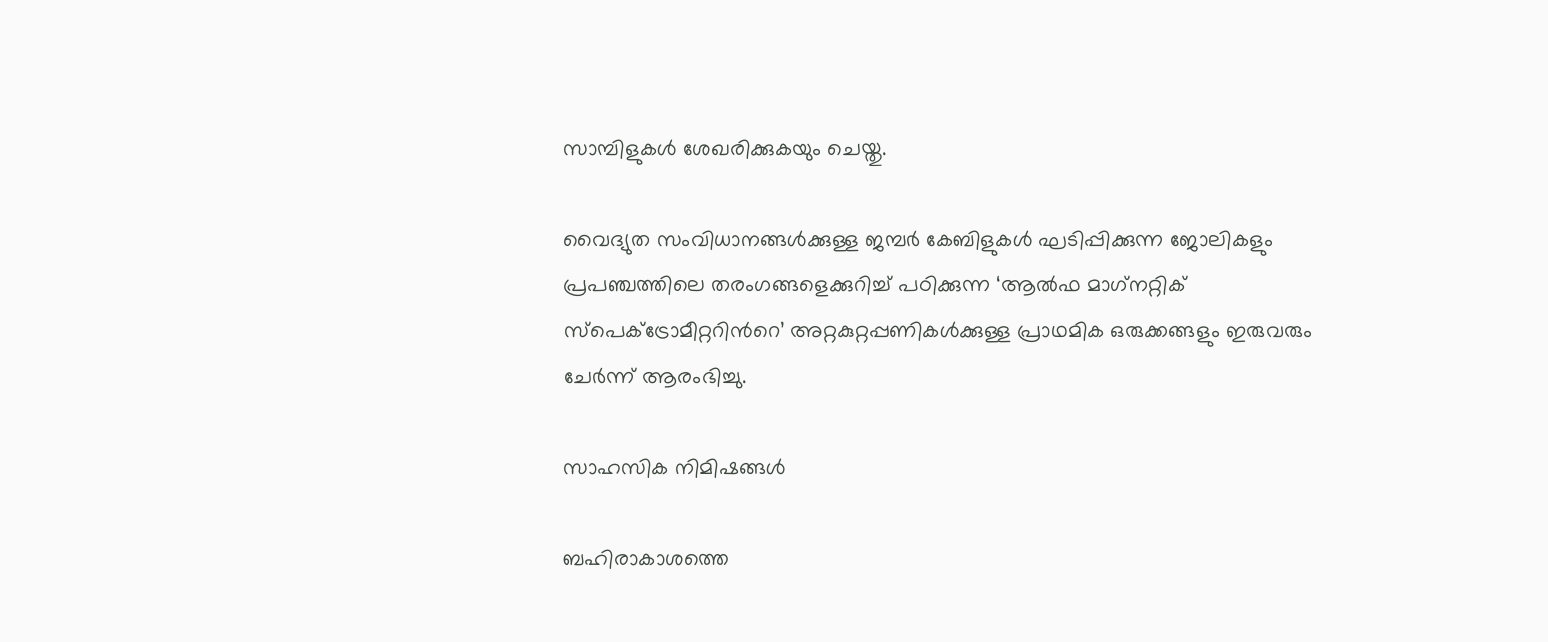സാമ്പിളുകൾ ശേഖരിക്കുകയും ചെയ്തു.

വൈദ്യുത സംവിധാനങ്ങൾക്കുള്ള ജമ്പർ കേബിളുകൾ ഘടിപ്പിക്കുന്ന ജോലികളും പ്രപഞ്ചത്തിലെ തരംഗങ്ങളെക്കുറിച്ച് പഠിക്കുന്ന ‘ആൽഫ മാഗ്‌നറ്റിക് സ്പെക്‌ട്രോമീറ്ററിന്‍റെ’ അറ്റകുറ്റപ്പണികൾക്കുള്ള പ്രാഥമിക ഒരുക്കങ്ങളും ഇരുവരും ചേർന്ന് ആരംഭിച്ചു.

സാഹസിക നിമിഷങ്ങൾ

ബഹിരാകാശത്തെ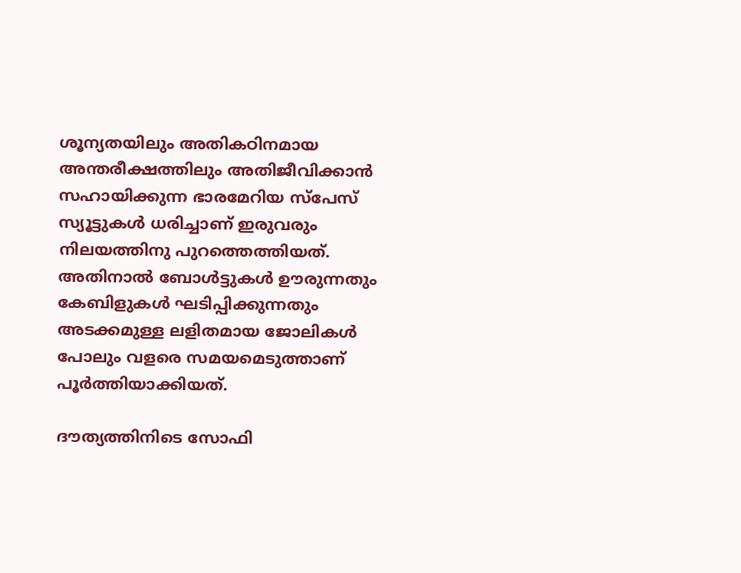ശൂന്യതയിലും അതികഠിനമായ അന്തരീക്ഷത്തിലും അതിജീവിക്കാൻ സഹായിക്കുന്ന ഭാരമേറിയ സ്പേസ് സ്യൂട്ടുകൾ ധരിച്ചാണ് ഇരുവരും നിലയത്തിനു പുറത്തെത്തിയത്. അതിനാൽ ബോൾട്ടുകൾ ഊരുന്നതും കേബിളുകൾ ഘടിപ്പിക്കുന്നതും അടക്കമുള്ള ലളിതമായ ജോലികൾ പോലും വളരെ സമയമെടുത്താണ് പൂർത്തിയാക്കിയത്.

ദൗത്യത്തിനിടെ സോഫി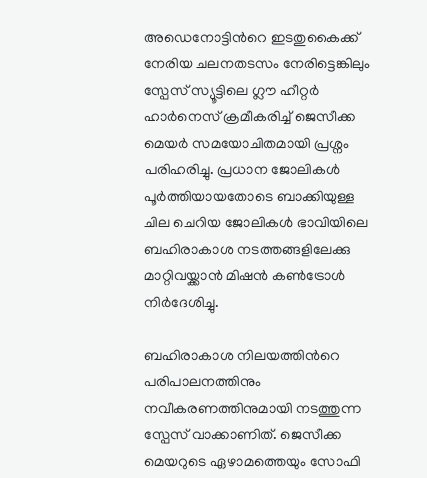അഡെനോട്ടിന്‍റെ ഇടതുകൈക്ക് നേരിയ ചലനതടസം നേരിട്ടെങ്കിലും സ്പേസ് സ്യൂട്ടിലെ ഗ്ലൗ ഹീറ്റർ ഹാർനെസ് ക്രമീകരിച്ച് ജെസീക്ക മെയർ സമയോചിതമായി പ്രശ്നം പരിഹരിച്ചു. പ്രധാന ജോലികൾ പൂർത്തിയായതോടെ ബാക്കിയുള്ള ചില ചെറിയ ജോലികൾ ഭാവിയിലെ ബഹിരാകാശ നടത്തങ്ങളിലേക്കു മാറ്റിവയ്ക്കാൻ മിഷൻ കൺട്രോൾ നിർദേശിച്ചു.

ബഹിരാകാശ നിലയത്തിന്‍റെ പരിപാലനത്തിനും നവീകരണത്തിനുമായി നടത്തുന്ന സ്പേസ് വാക്കാണിത്. ജെസീക്ക മെയറുടെ ഏഴാമത്തെയും സോഫി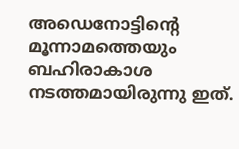അഡെനോട്ടിന്‍റെ മൂന്നാമത്തെയും ബഹിരാകാശ നടത്തമായിരുന്നു ഇത്.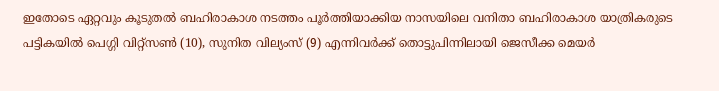ഇതോടെ ഏറ്റവും കൂടുതൽ ബഹിരാകാശ നടത്തം പൂർത്തിയാക്കിയ നാസയിലെ വനിതാ ബഹിരാകാശ യാത്രികരുടെ പട്ടികയിൽ പെഗ്ഗി വിറ്റ്സൺ (10), സുനിത വില്യംസ് (9) എന്നിവർക്ക് തൊട്ടുപിന്നിലായി ജെസീക്ക മെയർ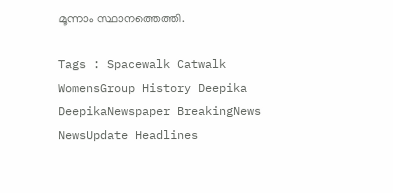മൂന്നാം സ്ഥാനത്തെത്തി.

Tags : Spacewalk Catwalk WomensGroup History Deepika DeepikaNewspaper BreakingNews NewsUpdate Headlines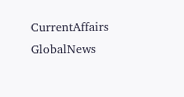CurrentAffairs GlobalNews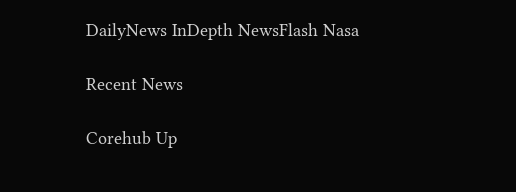DailyNews InDepth NewsFlash Nasa

Recent News

Corehub Up